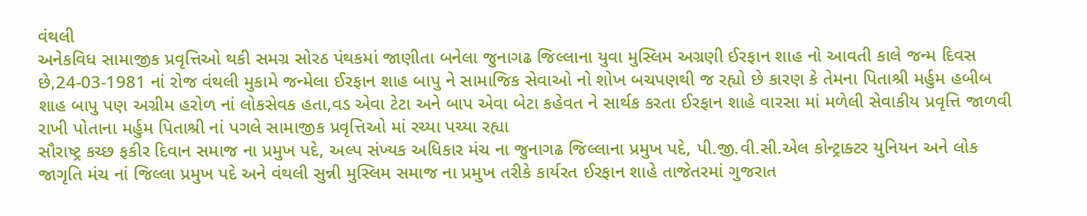વંથલી
અનેકવિધ સામાજીક પ્રવૃત્તિઓ થકી સમગ્ર સોરઠ પંથકમાં જાણીતા બનેલા જુનાગઢ જિલ્લાના યુવા મુસ્લિમ અગ્રણી ઈરફાન શાહ નો આવતી કાલે જન્મ દિવસ છે,24-03-1981 નાં રોજ વંથલી મુકામે જન્મેલા ઈરફાન શાહ બાપુ ને સામાજિક સેવાઓ નો શોખ બચપણથી જ રહ્યો છે કારણ કે તેમના પિતાશ્રી મર્હુમ હબીબ શાહ બાપુ પણ અગ્રીમ હરોળ નાં લોકસેવક હતા,વડ એવા ટેટા અને બાપ એવા બેટા કહેવત ને સાર્થક કરતા ઈરફાન શાહે વારસા માં મળેલી સેવાકીય પ્રવૃત્તિ જાળવી રાખી પોતાના મર્હુમ પિતાશ્રી નાં પગલે સામાજીક પ્રવૃત્તિઓ માં રચ્યા પચ્યા રહ્યા
સૌરાષ્ટ્ર કચ્છ ફકીર દિવાન સમાજ ના પ્રમુખ પદે, અલ્પ સંખ્યક અધિકાર મંચ ના જુનાગઢ જિલ્લાના પ્રમુખ પદે, પી.જી.વી.સી.એલ કોન્ટ્રાક્ટર યુનિયન અને લોક જાગૃતિ મંચ નાં જિલ્લા પ્રમુખ પદે અને વંથલી સુન્ની મુસ્લિમ સમાજ ના પ્રમુખ તરીકે કાર્યરત ઈરફાન શાહે તાજેતરમાં ગુજરાત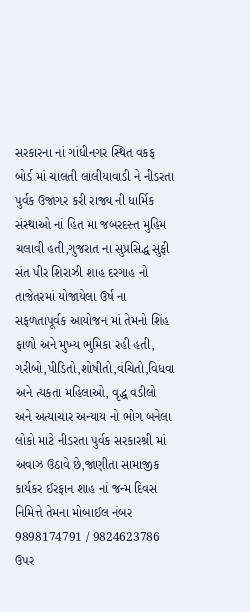સરકારના નાં ગાંધીનગર સ્થિત વકફ બોર્ડ માં ચાલતી લાલીયાવાડી ને નીડરતા પુર્વક ઉજાગર કરી રાજ્ય ની ધાર્મિક સંસ્થાઓ નાં હિત મા જબરદસ્ત મુહિમ ચલાવી હતી,ગુજરાત ના સુપ્રસિદ્ધ સુફી સંત પીર શિરાઝી શાહ દરગાહ નો તાજેતરમાં યોજાયેલા ઉર્ષ ના સફળતાપૂર્વક આયોજન માં તેમનો શિંહ ફાળો અને મુખ્ય ભુમિકા રહી હતી, ગરીબો,પીડિતો,શોષીતો,વંચિતો,વિધવા અને ત્યકતા મહિલાઓ, વૃદ્ધ વડીલો અને અત્યાચાર અન્યાય નો ભોગ બનેલા લોકો માટે નીડરતા પુર્વક સરકારશ્રી માં અવાઝ ઉઠાવે છે,જાણીતા સામાજીક કાર્યકર ઈરફાન શાહ નાં જન્મ દિવસ નિમિત્તે તેમના મોબાઈલ નંબર 9898174791 / 9824623786 ઉપર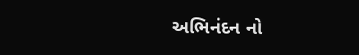અભિનંદન નો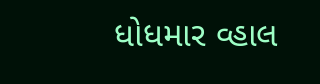ધોધમાર વ્હાલ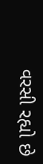વરસી રહ્યો છે